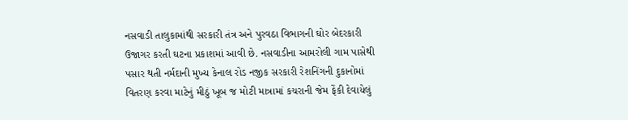નસવાડી તાલુકામાંથી સરકારી તંત્ર અને પુરવઠા વિભાગની ઘોર બેદરકારી ઉજાગર કરતી ઘટના પ્રકાશમાં આવી છે. નસવાડીના આમરોલી ગામ પાસેથી પસાર થતી નર્મદાની મુખ્ય કેનાલ રોડ નજીક સરકારી રેશનિંગની દુકાનોમાં વિતરણ કરવા માટેનું મીઠું ખૂબ જ મોટી માત્રામાં કચરાની જેમ ફેંકી દેવાયેલું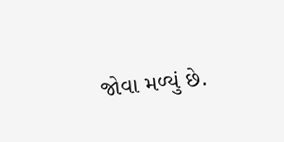જોવા મળ્યું છે.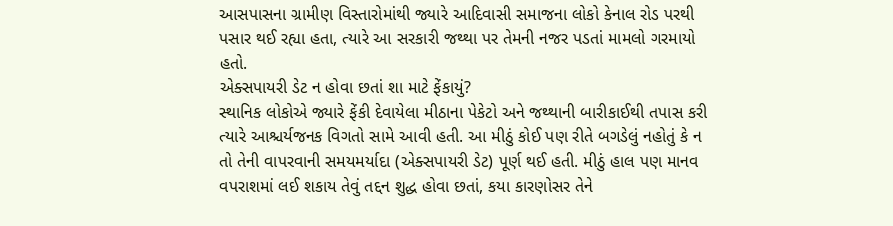આસપાસના ગ્રામીણ વિસ્તારોમાંથી જ્યારે આદિવાસી સમાજના લોકો કેનાલ રોડ પરથી પસાર થઈ રહ્યા હતા, ત્યારે આ સરકારી જથ્થા પર તેમની નજર પડતાં મામલો ગરમાયો હતો.
એક્સપાયરી ડેટ ન હોવા છતાં શા માટે ફેંકાયું?
સ્થાનિક લોકોએ જ્યારે ફેંકી દેવાયેલા મીઠાના પેકેટો અને જથ્થાની બારીકાઈથી તપાસ કરી ત્યારે આશ્ચર્યજનક વિગતો સામે આવી હતી. આ મીઠું કોઈ પણ રીતે બગડેલું નહોતું કે ન તો તેની વાપરવાની સમયમર્યાદા (એક્સપાયરી ડેટ) પૂર્ણ થઈ હતી. મીઠું હાલ પણ માનવ વપરાશમાં લઈ શકાય તેવું તદ્દન શુદ્ધ હોવા છતાં, કયા કારણોસર તેને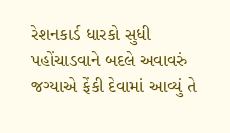રેશનકાર્ડ ધારકો સુધી પહોંચાડવાને બદલે અવાવરું જગ્યાએ ફેંકી દેવામાં આવ્યું તે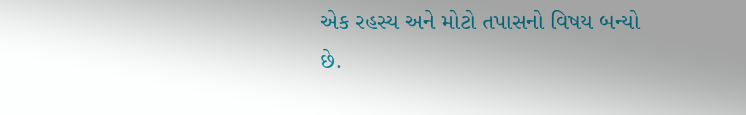એક રહસ્ય અને મોટો તપાસનો વિષય બન્યો છે.